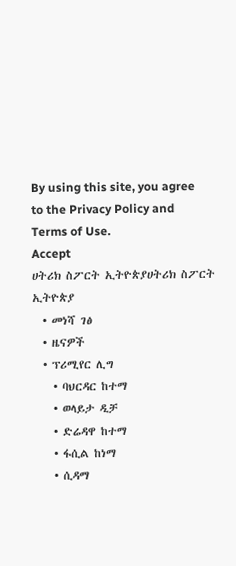By using this site, you agree to the Privacy Policy and Terms of Use.
Accept
ሀትሪክ ስፖርት ኢትዮጵያሀትሪክ ስፖርት ኢትዮጵያ
  • መነሻ ገፅ
  • ዜናዎች
  • ፕሪሚየር ሊግ
    • ባህርዳር ከተማ
    • ወላይታ ዲቻ
    • ድሬዳዋ ከተማ
    • ፋሲል ከነማ
    • ሲዳማ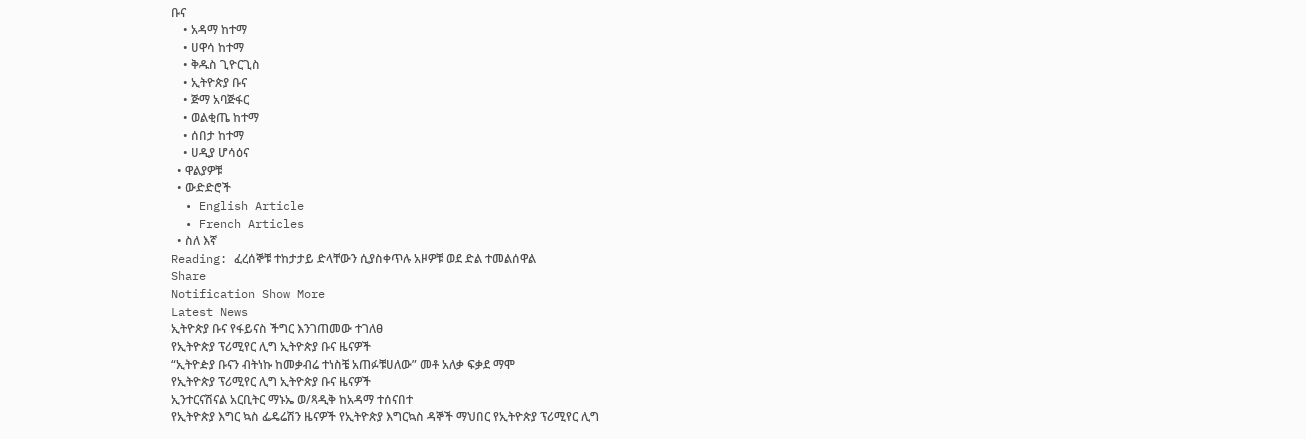ቡና
    • አዳማ ከተማ
    • ሀዋሳ ከተማ
    • ቅዱስ ጊዮርጊስ
    • ኢትዮጵያ ቡና
    • ጅማ አባጅፋር
    • ወልቂጤ ከተማ
    • ሰበታ ከተማ
    • ሀዲያ ሆሳዕና
  • ዋልያዎቹ
  • ውድድሮች
  • English Article
  • French Articles
  • ስለ እኛ
Reading: ፈረሰኞቹ ተከታታይ ድላቸውን ሲያስቀጥሉ አዞዎቹ ወደ ድል ተመልሰዋል
Share
Notification Show More
Latest News
ኢትዮጵያ ቡና የፋይናስ ችግር እንገጠመው ተገለፀ
የኢትዮጵያ ፕሪሚየር ሊግ ኢትዮጵያ ቡና ዜናዎች
“ኢትዮዽያ ቡናን ብትነኩ ከመቃብሬ ተነስቼ አጠፉቹሀለው” መቶ አለቃ ፍቃደ ማሞ
የኢትዮጵያ ፕሪሚየር ሊግ ኢትዮጵያ ቡና ዜናዎች
ኢንተርናሽናል አርቢትር ማኑኤ ወ/ጻዲቅ ከአዳማ ተሰናበተ
የኢትዮጵያ እግር ኳስ ፌዴሬሽን ዜናዎች የኢትዮጵያ እግርኳስ ዳኞች ማህበር የኢትዮጵያ ፕሪሚየር ሊግ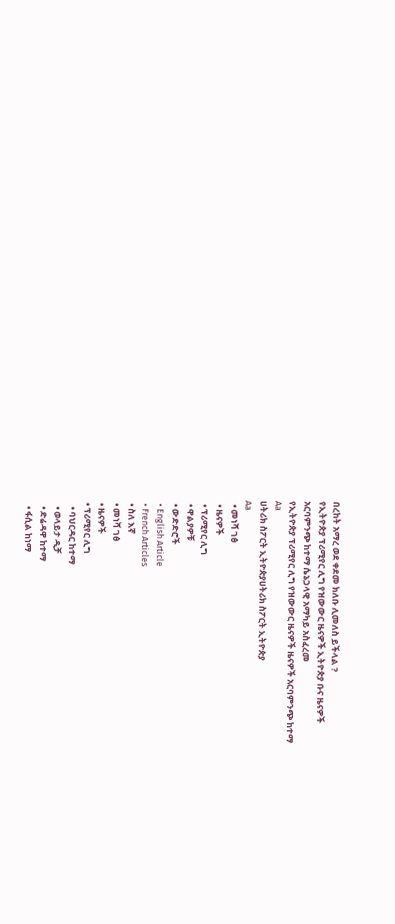በረከት አማረ ወደ ቀደመ ክለቡ ሊመለስ ይችላል ?
የኢትዮጵያ ፕሪሚየር ሊግ የዝውውር ዜናዎች ኢትዮጵያ ቡና ዜናዎች
አርባምንጭ ከተማ ሴኔጋላዊ አማካይ አስፈረመ
የኢትዮጵያ ፕሪሚየር ሊግ የዝውውር ዜናዎች ዜናዎች አርባምንጭ ከተማ
Aa
ሀትሪክ ስፖርት ኢትዮጵያሀትሪክ ስፖርት ኢትዮጵያ
Aa
  • መነሻ ገፅ
  • ዜናዎች
  • ፕሪሚየር ሊግ
  • ዋልያዎቹ
  • ውድድሮች
  • English Article
  • French Articles
  • ስለ እኛ
  • መነሻ ገፅ
  • ዜናዎች
  • ፕሪሚየር ሊግ
    • ባህርዳር ከተማ
    • ወላይታ ዲቻ
    • ድሬዳዋ ከተማ
    • ፋሲል ከነማ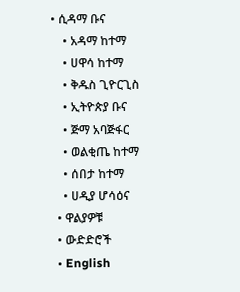• ሲዳማ ቡና
    • አዳማ ከተማ
    • ሀዋሳ ከተማ
    • ቅዱስ ጊዮርጊስ
    • ኢትዮጵያ ቡና
    • ጅማ አባጅፋር
    • ወልቂጤ ከተማ
    • ሰበታ ከተማ
    • ሀዲያ ሆሳዕና
  • ዋልያዎቹ
  • ውድድሮች
  • English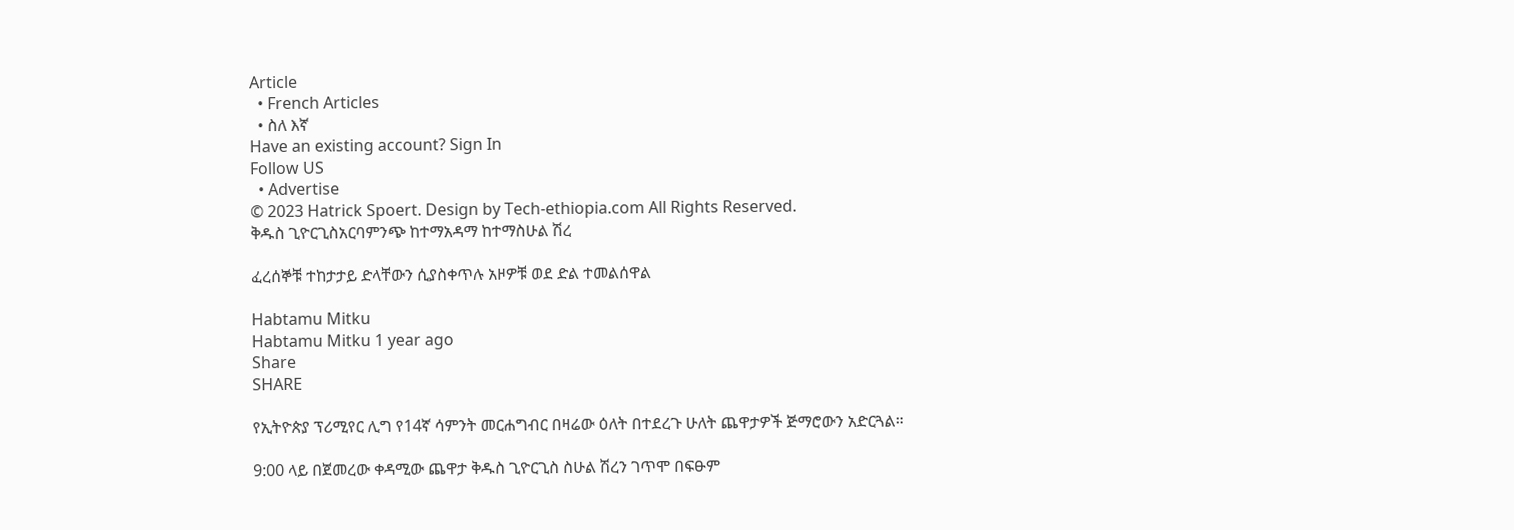Article
  • French Articles
  • ስለ እኛ
Have an existing account? Sign In
Follow US
  • Advertise
© 2023 Hatrick Spoert. Design by Tech-ethiopia.com All Rights Reserved.
ቅዱስ ጊዮርጊስአርባምንጭ ከተማአዳማ ከተማስሁል ሽረ

ፈረሰኞቹ ተከታታይ ድላቸውን ሲያስቀጥሉ አዞዎቹ ወደ ድል ተመልሰዋል

Habtamu Mitku
Habtamu Mitku 1 year ago
Share
SHARE

የኢትዮጵያ ፕሪሚየር ሊግ የ14ኛ ሳምንት መርሐግብር በዛሬው ዕለት በተደረጉ ሁለት ጨዋታዎች ጅማሮውን አድርጓል።

9:00 ላይ በጀመረው ቀዳሚው ጨዋታ ቅዱስ ጊዮርጊስ ስሁል ሽረን ገጥሞ በፍፁም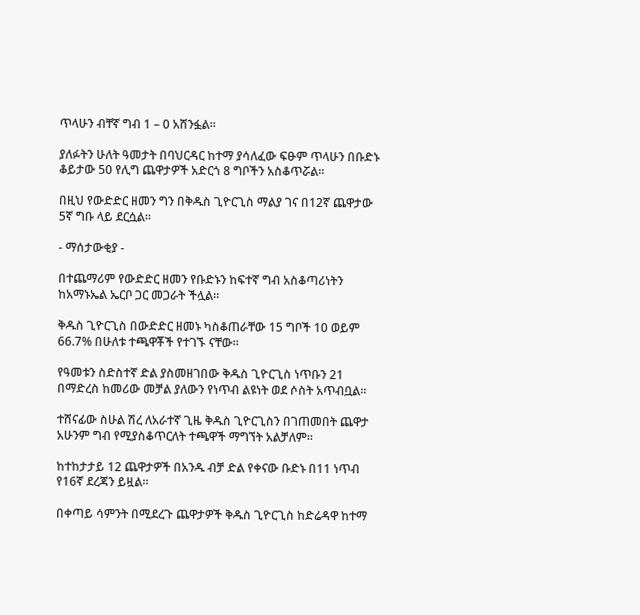ጥላሁን ብቸኛ ግብ 1 – 0 አሸንፏል።

ያለፉትን ሁለት ዓመታት በባህርዳር ከተማ ያሳለፈው ፍፁም ጥላሁን በቡድኑ ቆይታው 50 የሊግ ጨዋታዎች አድርጎ 8 ግቦችን አስቆጥሯል።

በዚህ የውድድር ዘመን ግን በቅዱስ ጊዮርጊስ ማልያ ገና በ12ኛ ጨዋታው 5ኛ ግቡ ላይ ደርሷል።

- ማሰታውቂያ -

በተጨማሪም የውድድር ዘመን የቡድኑን ከፍተኛ ግብ አስቆጣሪነትን ከአማኑኤል ኤርቦ ጋር መጋራት ችሏል።

ቅዱስ ጊዮርጊስ በውድድር ዘመኑ ካስቆጠራቸው 15 ግቦች 10 ወይም 66.7% በሁለቱ ተጫዋቾች የተገኙ ናቸው።

የዓመቱን ስድስተኛ ድል ያስመዘገበው ቅዱስ ጊዮርጊስ ነጥቡን 21 በማድረስ ከመሪው መቻል ያለውን የነጥብ ልዩነት ወደ ሶስት አጥብቧል።

ተሸናፊው ስሁል ሽረ ለአራተኛ ጊዜ ቅዱስ ጊዮርጊስን በገጠመበት ጨዋታ አሁንም ግብ የሚያስቆጥርለት ተጫዋች ማግኘት አልቻለም።

ከተከታታይ 12 ጨዋታዎች በአንዱ ብቻ ድል የቀናው ቡድኑ በ11 ነጥብ የ16ኛ ደረጃን ይዟል።

በቀጣይ ሳምንት በሚደረጉ ጨዋታዎች ቅዱስ ጊዮርጊስ ከድሬዳዋ ከተማ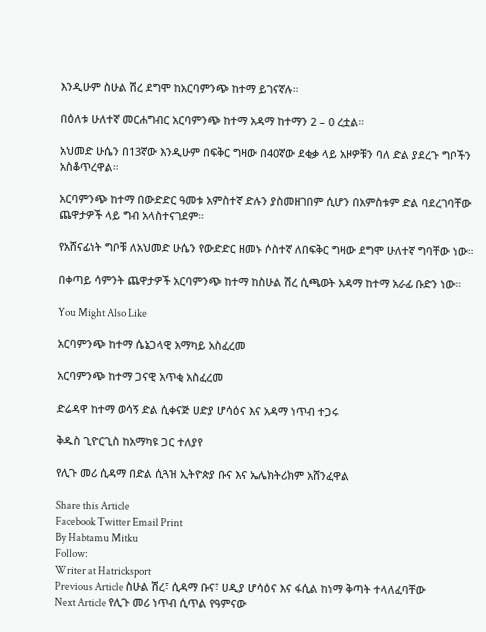እንዲሁም ስሁል ሽረ ደግሞ ከአርባምንጭ ከተማ ይገናኛሉ።

በዕለቱ ሁለተኛ መርሐግብር አርባምንጭ ከተማ አዳማ ከተማን 2 – 0 ረቷል።

አህመድ ሁሴን በ13ኛው እንዲሁም በፍቅር ግዛው በ40ኛው ደቂቃ ላይ አዞዎቹን ባለ ድል ያደረጉ ግቦችን አስቆጥረዋል።

አርባምንጭ ከተማ በውድድር ዓመቱ አምስተኛ ድሉን ያስመዘገበም ሲሆን በአምስቱም ድል ባደረገባቸው ጨዋታዎች ላይ ግብ አላስተናገደም።

የአሸናፊነት ግቦቹ ለአህመድ ሁሴን የውድድር ዘመኑ ሶስተኛ ለበፍቅር ግዛው ደግሞ ሁለተኛ ግባቸው ነው።

በቀጣይ ሳምንት ጨዋታዎች አርባምንጭ ከተማ ከስሁል ሽረ ሲጫወት አዳማ ከተማ አራፊ ቡድን ነው።

You Might Also Like

አርባምንጭ ከተማ ሴኔጋላዊ አማካይ አስፈረመ

አርባምንጭ ከተማ ጋናዊ አጥቂ አስፈረመ

ድሬዳዋ ከተማ ወሳኝ ድል ሲቀናጅ ሀድያ ሆሳዕና እና አዳማ ነጥብ ተጋሩ

ቅዱስ ጊዮርጊስ ከአማካዩ ጋር ተለያየ

የሊጉ መሪ ሲዳማ በድል ሲጓዝ ኢትዮጵያ ቡና እና ኤሌክትሪክም አሸንፈዋል

Share this Article
Facebook Twitter Email Print
By Habtamu Mitku
Follow:
Writer at Hatricksport
Previous Article ስሁል ሽረ፣ ሲዳማ ቡና፣ ሀዲያ ሆሳዕና እና ፋሲል ከነማ ቅጣት ተላለፈባቸው
Next Article የሊጉ መሪ ነጥብ ሲጥል የዓምናው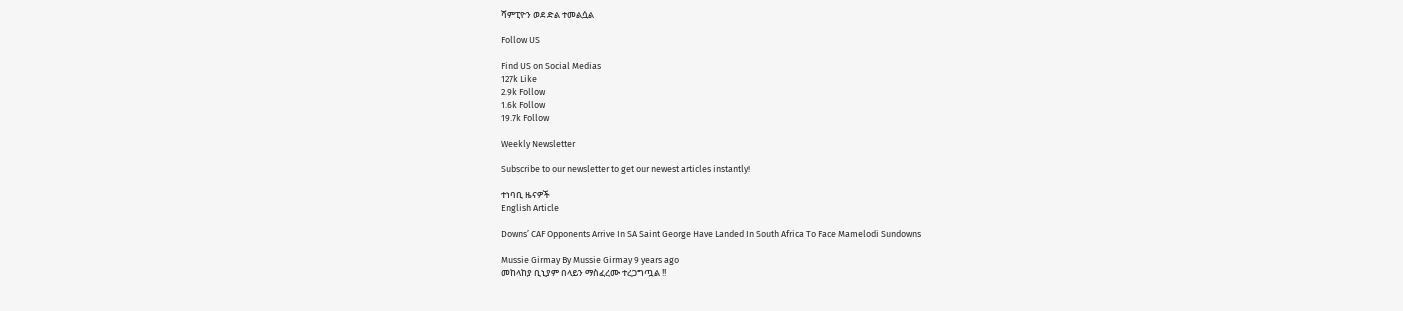ሻምፒዮን ወደ ድል ተመልሷል

Follow US

Find US on Social Medias
127k Like
2.9k Follow
1.6k Follow
19.7k Follow

Weekly Newsletter

Subscribe to our newsletter to get our newest articles instantly!

ተነባቢ ዜናዎች
English Article

Downs’ CAF Opponents Arrive In SA Saint George Have Landed In South Africa To Face Mamelodi Sundowns

Mussie Girmay By Mussie Girmay 9 years ago
መከላከያ ቢኒያም በላይን ማስፈረሙ ተረጋግጧል !!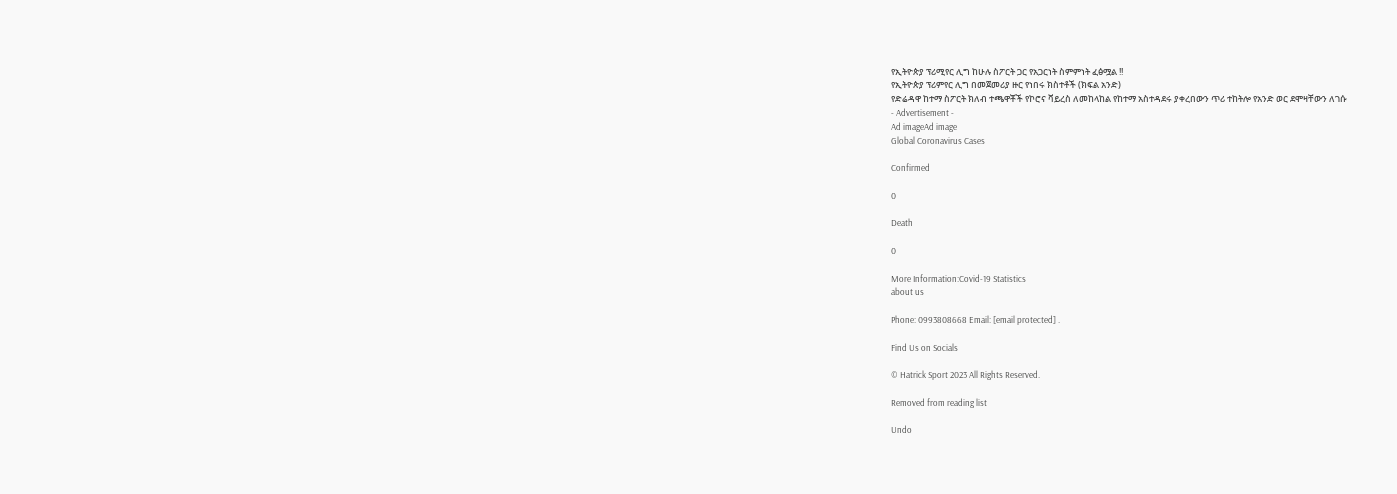የኢትዮጵያ ፕሪሚየር ሊግ ከሁሉ ስፖርት ጋር የአጋርነት ስምምነት ፈፅሟል !!
የኢትዮጵያ ፕሪምየር ሊግ በመጀመሪያ ዙር የነበሩ ክስተቶች (ክፍል አንድ)
የድሬዳዋ ከተማ ስፖርት ክለብ ተጫዋቾች የኮሮና ቫይረስ ለመከላከል የከተማ አስተዳደሩ ያቀረበውን ጥሪ ተከትሎ የአንድ ወር ደሞዛቸውን ለገሱ
- Advertisement -
Ad imageAd image
Global Coronavirus Cases

Confirmed

0

Death

0

More Information:Covid-19 Statistics
about us

Phone: 0993808668 Email: [email protected] .

Find Us on Socials

© Hatrick Sport 2023 All Rights Reserved.

Removed from reading list

Undo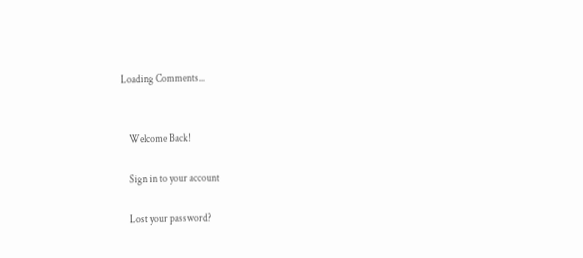Loading Comments...


    Welcome Back!

    Sign in to your account

    Lost your password?